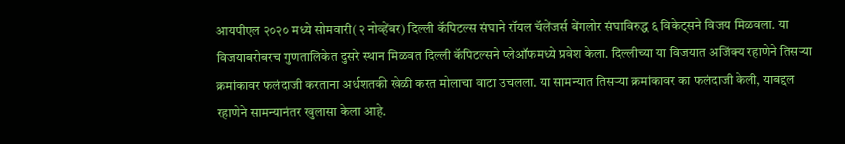आयपीएल २०२० मध्ये सोमवारी(२ नोव्हेंबर) दिल्ली कॅपिटल्स संघाने रॉयल चॅलेंजर्स बेंगलोर संघाविरुद्ध ६ विकेट्सने विजय मिळवला. या विजयाबरोबरच गुणतालिकेत दुसरे स्थान मिळवत दिल्ली कॅपिटल्सने प्लेऑफमध्ये प्रवेश केला. दिल्लीच्या या विजयात अजिंक्य रहाणेने तिसऱ्या क्रमांकावर फलंदाजी करताना अर्धशतकी खेळी करत मोलाचा वाटा उचलला. या सामन्यात तिसऱ्या क्रमांकावर का फलंदाजी केली, याबद्दल रहाणेने सामन्यानंतर खुलासा केला आहे.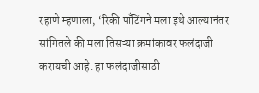रहाणे म्हणाला, ‘रिकी पाँटिंगने मला इथे आल्यानंतर सांगितले की मला तिसऱ्या क्रमांकावर फलंदाजी करायची आहे. हा फलंदाजीसाठी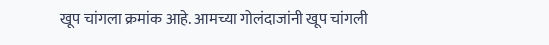खूप चांगला क्रमांक आहे. आमच्या गोलंदाजांनी खूप चांगली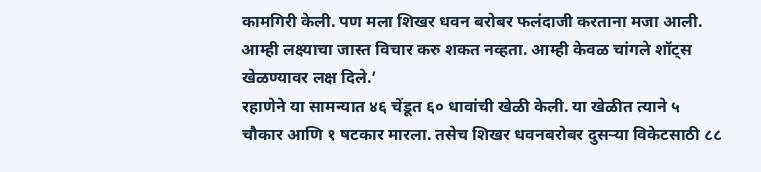कामगिरी केली. पण मला शिखर धवन बरोबर फलंदाजी करताना मजा आली. आम्ही लक्ष्याचा जास्त विचार करु शकत नव्हता. आम्ही केवळ चांगले शॉट्स खेळण्यावर लक्ष दिले.’
रहाणेने या सामन्यात ४६ चेंडूत ६० धावांची खेळी केली. या खेळीत त्याने ५ चौकार आणि १ षटकार मारला. तसेच शिखर धवनबरोबर दुसऱ्या विकेटसाठी ८८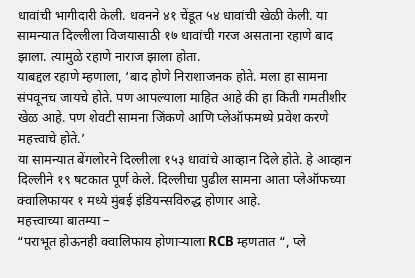धावांची भागीदारी केली. धवनने ४१ चेंडूत ५४ धावांची खेळी केली. या सामन्यात दिल्लीला विजयासाठी १७ धावांची गरज असताना रहाणे बाद झाला. त्यामुळे रहाणे नाराज झाला होता.
याबद्दल रहाणे म्हणाला, ‘बाद होणे निराशाजनक होते. मला हा सामना संपवूनच जायचे होते. पण आपल्याला माहित आहे की हा किती गमतीशीर खेळ आहे. पण शेवटी सामना जिंकणे आणि प्लेऑफमध्ये प्रवेश करणे महत्त्वाचे होते.’
या सामन्यात बेंगलोरने दिल्लीला १५३ धावांचे आव्हान दिले होते. हे आव्हान दिल्लीने १९ षटकात पूर्ण केले. दिल्लीचा पुढील सामना आता प्लेऑफच्या क्वालिफायर १ मध्ये मुंबई इंडियन्सविरुद्ध होणार आहे.
महत्त्वाच्या बातम्या –
“पराभूत होऊनही क्वालिफाय होणाऱ्याला RCB म्हणतात “, प्ले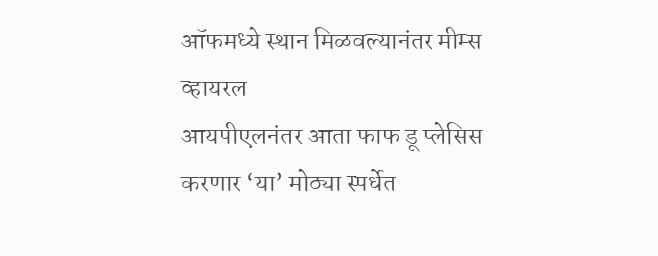ऑफमध्ये स्थान मिळवल्यानंतर मीम्स व्हायरल
आयपीएलनंतर आता फाफ डू प्लेसिस करणार ‘या’ मोठ्या स्पर्धेत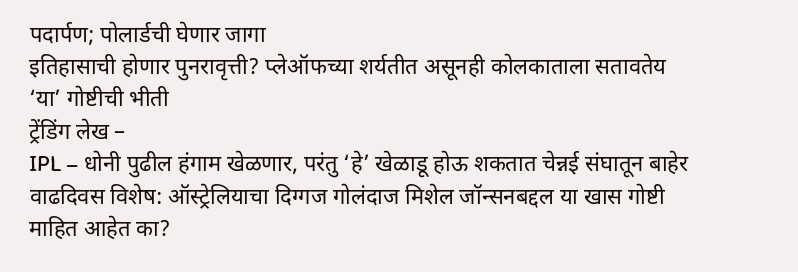पदार्पण; पोलार्डची घेणार जागा
इतिहासाची होणार पुनरावृत्ती? प्लेऑफच्या शर्यतीत असूनही कोलकाताला सतावतेय ‘या’ गोष्टीची भीती
ट्रेंडिंग लेख –
IPL – धोनी पुढील हंगाम खेळणार, परंतु ‘हे’ खेळाडू होऊ शकतात चेन्नई संघातून बाहेर
वाढदिवस विशेष: ऑस्ट्रेलियाचा दिग्गज गोलंदाज मिशेल जॉन्सनबद्दल या खास गोष्टी माहित आहेत का?